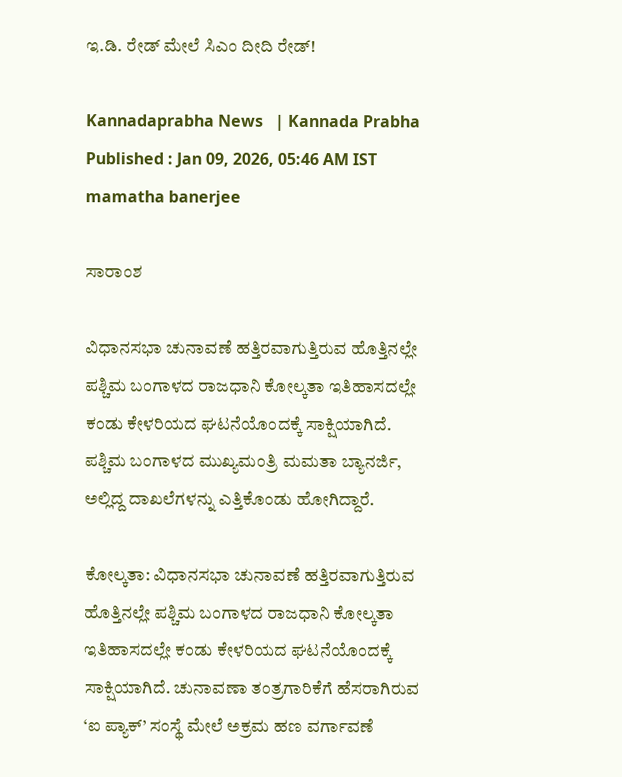ಇ.ಡಿ. ರೇಡ್‌ ಮೇಲೆ ಸಿಎಂ ದೀದಿ ರೇಡ್‌!

Kannadaprabha News   | Kannada Prabha
Published : Jan 09, 2026, 05:46 AM IST
mamatha banerjee

ಸಾರಾಂಶ

ವಿಧಾನಸಭಾ ಚುನಾವಣೆ ಹತ್ತಿರವಾಗುತ್ತಿರುವ ಹೊತ್ತಿನಲ್ಲೇ ಪಶ್ಚಿಮ ಬಂಗಾಳದ ರಾಜಧಾನಿ ಕೋಲ್ಕತಾ ಇತಿಹಾಸದಲ್ಲೇ ಕಂಡು ಕೇಳರಿಯದ ಘಟನೆಯೊಂದಕ್ಕೆ ಸಾಕ್ಷಿಯಾಗಿದೆ. ಪಶ್ಚಿಮ ಬಂಗಾಳದ ಮುಖ್ಯಮಂತ್ರಿ ಮಮತಾ ಬ್ಯಾನರ್ಜಿ, ಅಲ್ಲಿದ್ದ ದಾಖಲೆಗಳನ್ನು ಎತ್ತಿಕೊಂಡು ಹೋಗಿದ್ದಾರೆ.

ಕೋಲ್ಕತಾ: ವಿಧಾನಸಭಾ ಚುನಾವಣೆ ಹತ್ತಿರವಾಗುತ್ತಿರುವ ಹೊತ್ತಿನಲ್ಲೇ ಪಶ್ಚಿಮ ಬಂಗಾಳದ ರಾಜಧಾನಿ ಕೋಲ್ಕತಾ ಇತಿಹಾಸದಲ್ಲೇ ಕಂಡು ಕೇಳರಿಯದ ಘಟನೆಯೊಂದಕ್ಕೆ ಸಾಕ್ಷಿಯಾಗಿದೆ. ಚುನಾವಣಾ ತಂತ್ರಗಾರಿಕೆಗೆ ಹೆಸರಾಗಿರುವ ‘ಐ ಪ್ಯಾಕ್‌’ ಸಂಸ್ಥೆ ಮೇಲೆ ಅಕ್ರಮ ಹಣ ವರ್ಗಾವಣೆ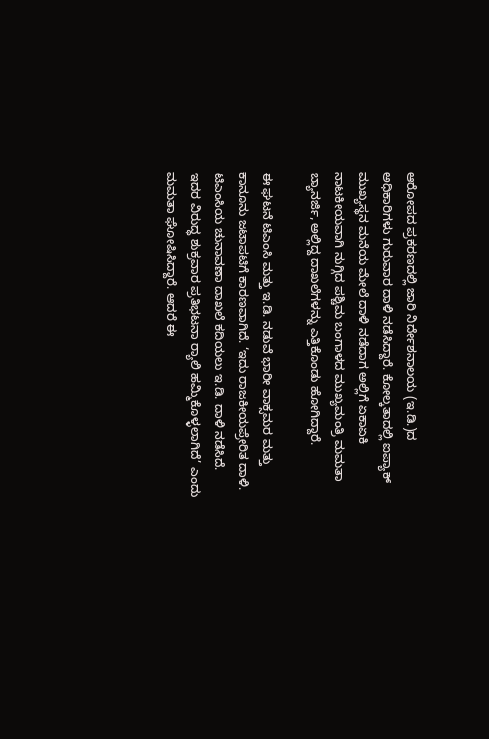ಆರೋಪದ ಪ್ರಕರಣದಲ್ಲಿ ಜಾರಿ ನಿರ್ದೇಶನಾಲಯ (ಇ.ಡಿ.)ದ ಅಧಿಕಾರಿಗಳು ಗುರುವಾರ ದಾಳಿ ನಡೆಸಿದ್ದಾರೆ. ಕೋಲ್ಕತಾದಲ್ಲಿ ಐಪ್ಯಾಕ್‌ ಮುಖ್ಯಸ್ಥನ ಮನೆಯ ಮೇಲೆ ದಾಳಿ ನಡೆದಾಗ ಅಲ್ಲಿಗೆ ಏಕಾಏಕಿ ನಾಟಕೀಯವಾಗಿ ನುಗ್ಗಿದ ಪಶ್ಚಿಮ ಬಂಗಾಳದ ಮುಖ್ಯಮಂತ್ರಿ ಮಮತಾ ಬ್ಯಾನರ್ಜಿ, ಅಲ್ಲಿದ್ದ ದಾಖಲೆಗಳನ್ನು ಎತ್ತಿಕೊಂಡು ಹೋಗಿದ್ದಾರೆ.

ಈ ಘಟನೆ ಟಿಎಂಸಿ ಮತ್ತು ಇ.ಡಿ. ನಡುವೆ ಭಾರೀ ವಾಕ್ಸಮರ ಮತ್ತು ಕಾನೂನು ಜಟಾಪಟಿಗೆ ಕಾರಣವಾಗಿದೆ. ‘ಇದು ರಾಜಕೀಯಪ್ರೇರಿತ ದಾಳಿ. ಟಿಎಂಸಿಯ ಚುನಾವಣಾ ದಾಖಲೆ ಕದಿಯಲು ಇ.ಡಿ. ದಾಳಿ ನಡೆಸಿದೆ. ಇದರ ವಿರುದ್ಧ ಶುಕ್ರವಾರ ಪ್ರತಿಭಟನಾ ರ್‍ಯಾಲಿ ಹಮ್ಮಿಕೊಳ್ಳಲಾಗಿದೆ’ ಎಂದು ಮಮತಾ ಘೋಷಿಸಿದ್ದಾರೆ. ಆದರೆ ಈ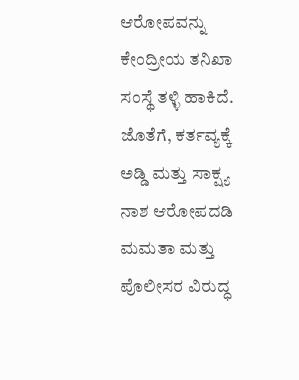ಆರೋಪವನ್ನು ಕೇಂದ್ರೀಯ ತನಿಖಾ ಸಂಸ್ಥೆ ತಳ್ಳಿ ಹಾಕಿದೆ. ಜೊತೆಗೆ, ಕರ್ತವ್ಯಕ್ಕೆ ಅಡ್ಡಿ ಮತ್ತು ಸಾಕ್ಷ್ಯ ನಾಶ ಆರೋಪದಡಿ ಮಮತಾ ಮತ್ತು ಪೊಲೀಸರ ವಿರುದ್ಧ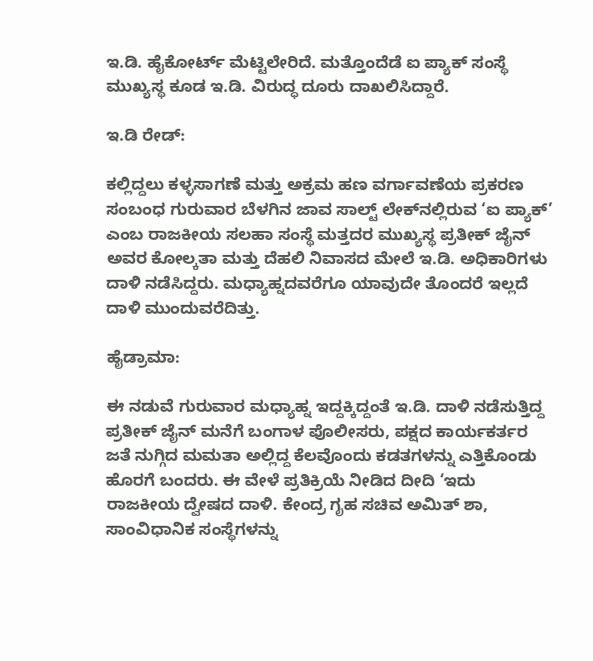ಇ.ಡಿ. ಹೈಕೋರ್ಟ್‌ ಮೆಟ್ಟಿಲೇರಿದೆ. ಮತ್ತೊಂದೆಡೆ ಐ ಪ್ಯಾಕ್‌ ಸಂಸ್ಥೆ ಮುಖ್ಯಸ್ಥ ಕೂಡ ಇ.ಡಿ. ವಿರುದ್ಧ ದೂರು ದಾಖಲಿಸಿದ್ದಾರೆ.

ಇ.ಡಿ ರೇಡ್‌:

ಕಲ್ಲಿದ್ದಲು ಕಳ್ಳಸಾಗಣೆ ಮತ್ತು ಅಕ್ರಮ ಹಣ ವರ್ಗಾವಣೆಯ ಪ್ರಕರಣ ಸಂಬಂಧ ಗುರುವಾರ ಬೆಳಗಿನ ಜಾವ ಸಾಲ್ಟ್‌ ಲೇಕ್‌ನಲ್ಲಿರುವ ‘ಐ ಪ್ಯಾಕ್‌’ ಎಂಬ ರಾಜಕೀಯ ಸಲಹಾ ಸಂಸ್ಥೆ ಮತ್ತದರ ಮುಖ್ಯಸ್ಥ ಪ್ರತೀಕ್‌ ಜೈನ್‌ ಅವರ ಕೋಲ್ಕತಾ ಮತ್ತು ದೆಹಲಿ ನಿವಾಸದ ಮೇಲೆ ಇ.ಡಿ. ಅಧಿಕಾರಿಗಳು ದಾಳಿ ನಡೆಸಿದ್ದರು. ಮಧ್ಯಾಹ್ನದವರೆಗೂ ಯಾವುದೇ ತೊಂದರೆ ಇಲ್ಲದೆ ದಾಳಿ ಮುಂದುವರೆದಿತ್ತು.

ಹೈಡ್ರಾಮಾ:

ಈ ನಡುವೆ ಗುರುವಾರ ಮಧ್ಯಾಹ್ನ ಇದ್ದಕ್ಕಿದ್ದಂತೆ ಇ.ಡಿ. ದಾಳಿ ನಡೆಸುತ್ತಿದ್ದ ಪ್ರತೀಕ್‌ ಜೈನ್‌ ಮನೆಗೆ ಬಂಗಾಳ ಪೊಲೀಸರು, ಪಕ್ಷದ ಕಾರ್ಯಕರ್ತರ ಜತೆ ನುಗ್ಗಿದ ಮಮತಾ ಅಲ್ಲಿದ್ದ ಕೆಲವೊಂದು ಕಡತಗಳನ್ನು ಎತ್ತಿಕೊಂಡು ಹೊರಗೆ ಬಂದರು. ಈ ವೇಳೆ ಪ್ರತಿಕ್ರಿಯೆ ನೀಡಿದ ದೀದಿ ‘ಇದು ರಾಜಕೀಯ ದ್ವೇಷದ ದಾಳಿ. ಕೇಂದ್ರ ಗೃಹ ಸಚಿವ ಅಮಿತ್‌ ಶಾ, ಸಾಂವಿಧಾನಿಕ ಸಂಸ್ಥೆಗಳನ್ನು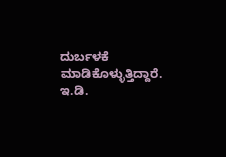ದುರ್ಬಳಕೆ ಮಾಡಿಕೊಳ್ಳುತ್ತಿದ್ದಾರೆ. ಇ.ಡಿ.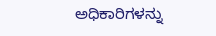ಅಧಿಕಾರಿಗಳನ್ನು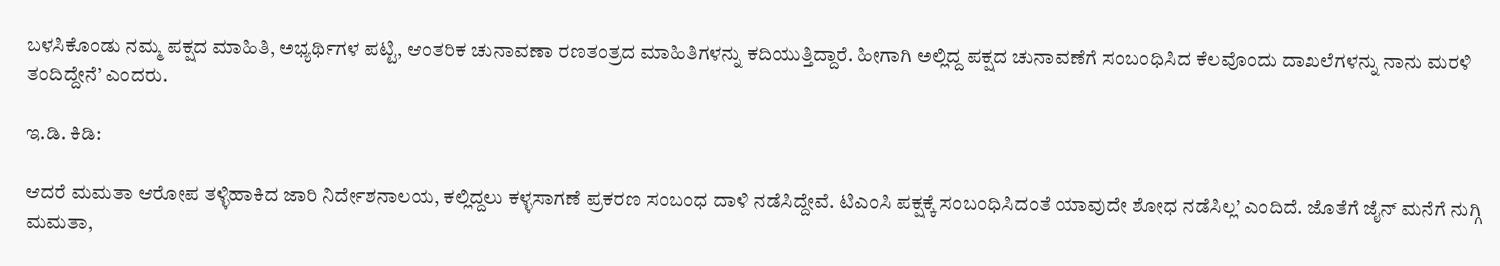ಬಳಸಿಕೊಂಡು ನಮ್ಮ ಪಕ್ಷದ ಮಾಹಿತಿ, ಅಭ್ಯರ್ಥಿಗಳ ಪಟ್ಟಿ, ಆಂತರಿಕ ಚುನಾವಣಾ ರಣತಂತ್ರದ ಮಾಹಿತಿಗಳನ್ನು ಕದಿಯುತ್ತಿದ್ದಾರೆ. ಹೀಗಾಗಿ ಅಲ್ಲಿದ್ದ ಪಕ್ಷದ ಚುನಾವಣೆಗೆ ಸಂಬಂಧಿಸಿದ ಕೆಲವೊಂದು ದಾಖಲೆಗಳನ್ನು ನಾನು ಮರಳಿ ತಂದಿದ್ದೇನೆ’ ಎಂದರು.

ಇ.ಡಿ. ಕಿಡಿ:

ಆದರೆ ಮಮತಾ ಆರೋಪ ತಳ್ಳಿಹಾಕಿದ ಜಾರಿ ನಿರ್ದೇಶನಾಲಯ, ಕಲ್ಲಿದ್ದಲು ಕಳ್ಳಸಾಗಣೆ ಪ್ರಕರಣ ಸಂಬಂಧ ದಾಳಿ ನಡೆಸಿದ್ದೇವೆ. ಟಿಎಂಸಿ ಪಕ್ಷಕ್ಕೆ ಸಂಬಂಧಿಸಿದಂತೆ ಯಾವುದೇ ಶೋಧ ನಡೆಸಿಲ್ಲ’ ಎಂದಿದೆ. ಜೊತೆಗೆ ಜೈನ್ ಮನೆಗೆ ನುಗ್ಗಿ ಮಮತಾ,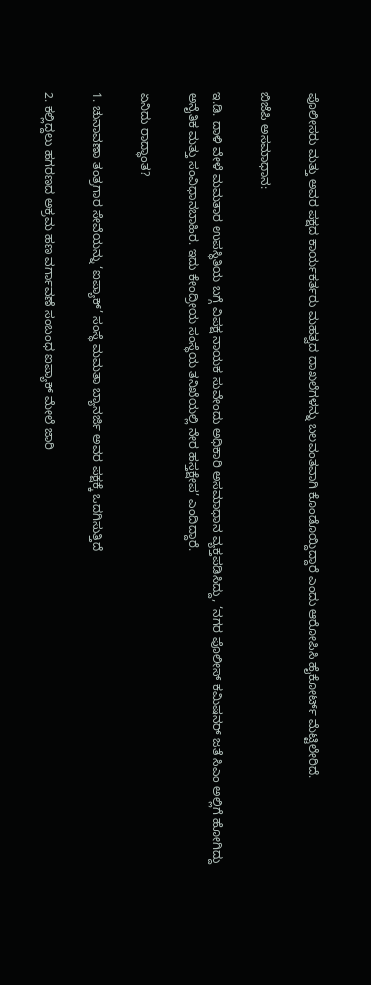ಪೊಲೀಸರು ಮತ್ತು ಅವರ ಪಕ್ಷದ ಕಾರ್ಯಕರ್ತರು ಮಹತ್ವದ ದಾಖಲೆಗಳನ್ನು ಬಲವಂತವಾಗಿ ಕೊಂಡೊಯ್ದಿದ್ದಾರೆ ಎಂದು ಆರೋಪಿಸಿ ಹೈಕೋರ್ಟ್ ಮೆಟ್ಟಿಲೇರಿದೆ.

ಬಿಜೆಪಿ ಅಸಮಾಧಾನ:

ಇ.ಡಿ. ದಾಳಿ ವೇಳೆ ಮಮತಾರ ಉಪಸ್ಥಿತಿಯ ಬಗ್ಗೆ ವಿಪಕ್ಷ ನಾಯಕ ಸುವೇಂದು ಅಧಿಕಾರಿ ಅಸಮಾಧಾನ ವ್ಯಕ್ತಪಡಿಸಿದ್ದು, ‘ನಗರ ಪೊಲೀಸ್‌ ಕಮಿಷನರ್‌ ಜತೆ ಸಿಎಂ ಅಲ್ಲಿಗೆ ಹೋಗಿದ್ದು ಅನೈತಿಕ ಮತ್ತು ಸಂವಿಧಾನಬಾಹಿರ. ಇದು ಕೇಂದ್ರೀಯ ಸಂಸ್ಥೆಯ ತನಿಖೆಯಲ್ಲಿ ನೇರ ಹಸ್ತಕ್ಷೇಪ’ ಎಂದಿದ್ದಾರೆ.

ಏನಿದು ರಾದ್ಧಾಂತ?

1. ಚುನಾವಣಾ ತಂತ್ರಗಾರ ಸೇವೆಯನ್ನು ‘ಐಪ್ಯಾಕ್‌’ ಸಂಸ್ಥೆ ಮಮತಾ ಬ್ಯಾನರ್ಜಿ ಅವರ ಪಕ್ಷಕ್ಕೆ ಒದಗಿಸುತ್ತಿದೆ

2. ಕಲ್ಲಿದ್ದಲು ಹಗರಣದ ಅಕ್ರಮ ಹಣ ವರ್ಗಾವಣೆ ಸಂಬಂಧ ಐಪ್ಯಾಕ್‌ ಮೇಲೆ ಜಾರಿ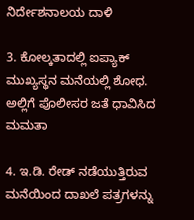ನಿರ್ದೇಶನಾಲಯ ದಾಳಿ

3. ಕೋಲ್ಕತಾದಲ್ಲಿ ಐಪ್ಯಾಕ್ ಮುಖ್ಯಸ್ಥನ ಮನೆಯಲ್ಲಿ ಶೋಧ. ಅಲ್ಲಿಗೆ ಪೊಲೀಸರ ಜತೆ ಧಾವಿಸಿದ ಮಮತಾ

4. ಇ.ಡಿ. ರೇಡ್‌ ನಡೆಯುತ್ತಿರುವ ಮನೆಯಿಂದ ದಾಖಲೆ ಪತ್ರಗಳನ್ನು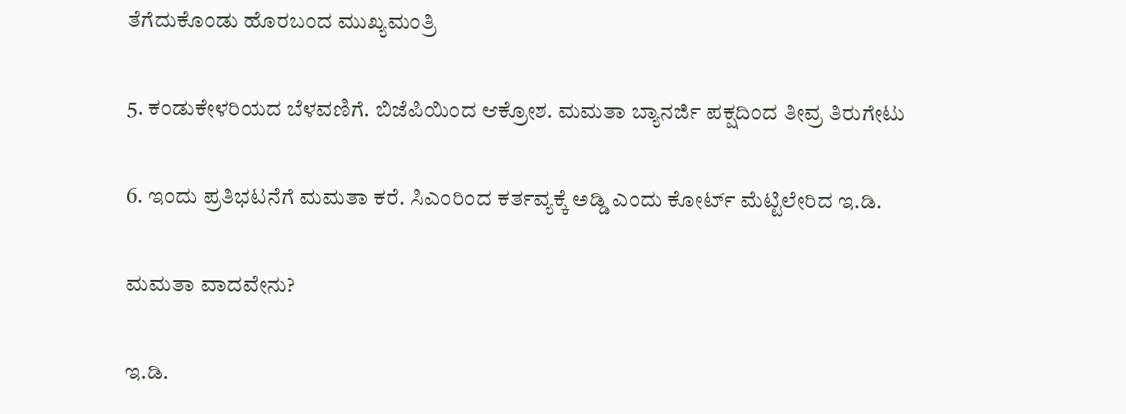ತೆಗೆದುಕೊಂಡು ಹೊರಬಂದ ಮುಖ್ಯಮಂತ್ರಿ

5. ಕಂಡುಕೇಳರಿಯದ ಬೆಳವಣಿಗೆ. ಬಿಜೆಪಿಯಿಂದ ಆಕ್ರೋಶ. ಮಮತಾ ಬ್ಯಾನರ್ಜಿ ಪಕ್ಷದಿಂದ ತೀವ್ರ ತಿರುಗೇಟು

6. ಇಂದು ಪ್ರತಿಭಟನೆಗೆ ಮಮತಾ ಕರೆ. ಸಿಎಂರಿಂದ ಕರ್ತವ್ಯಕ್ಕೆ ಅಡ್ಡಿ ಎಂದು ಕೋರ್ಟ್‌ ಮೆಟ್ಟಿಲೇರಿದ ಇ.ಡಿ.

ಮಮತಾ ವಾದವೇನು?

ಇ.ಡಿ.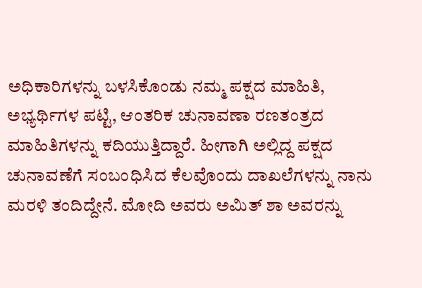ಅಧಿಕಾರಿಗಳನ್ನು ಬಳಸಿಕೊಂಡು ನಮ್ಮ ಪಕ್ಷದ ಮಾಹಿತಿ, ಅಭ್ಯರ್ಥಿಗಳ ಪಟ್ಟಿ, ಆಂತರಿಕ ಚುನಾವಣಾ ರಣತಂತ್ರದ ಮಾಹಿತಿಗಳನ್ನು ಕದಿಯುತ್ತಿದ್ದಾರೆ. ಹೀಗಾಗಿ ಅಲ್ಲಿದ್ದ ಪಕ್ಷದ ಚುನಾವಣೆಗೆ ಸಂಬಂಧಿಸಿದ ಕೆಲವೊಂದು ದಾಖಲೆಗಳನ್ನು ನಾನು ಮರಳಿ ತಂದಿದ್ದೇನೆ. ಮೋದಿ ಅವರು ಅಮಿತ್‌ ಶಾ ಅವರನ್ನು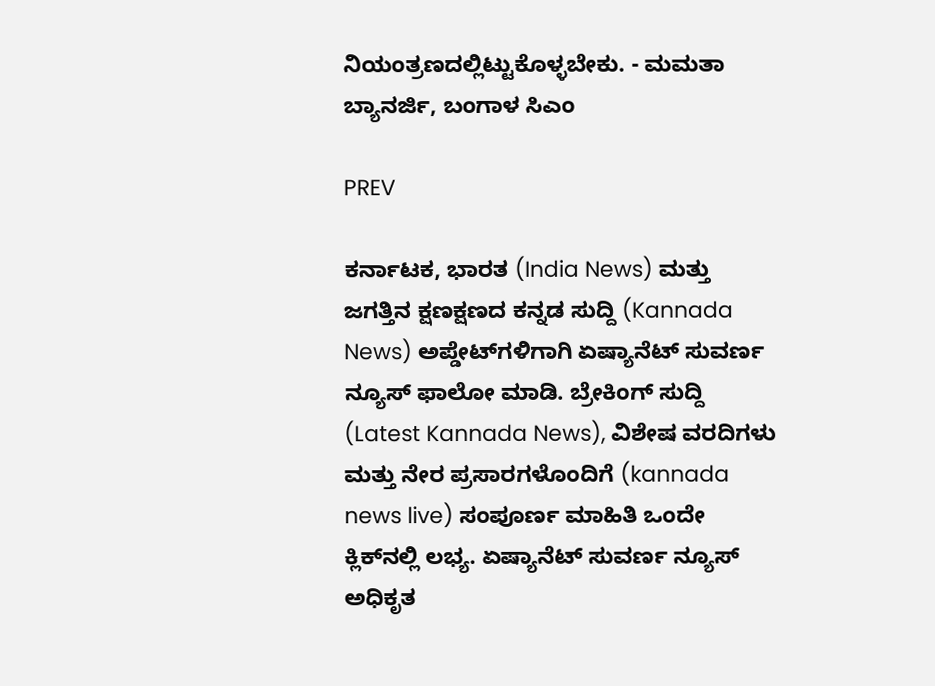ನಿಯಂತ್ರಣದಲ್ಲಿಟ್ಟುಕೊಳ್ಳಬೇಕು. - ಮಮತಾ ಬ್ಯಾನರ್ಜಿ, ಬಂಗಾಳ ಸಿಎಂ

PREV

ಕರ್ನಾಟಕ, ಭಾರತ (India News) ಮತ್ತು ಜಗತ್ತಿನ ಕ್ಷಣಕ್ಷಣದ ಕನ್ನಡ ಸುದ್ದಿ (Kannada News) ಅಪ್ಡೇಟ್‌ಗಳಿಗಾಗಿ ಏಷ್ಯಾನೆಟ್ ಸುವರ್ಣ ನ್ಯೂಸ್‌ ಫಾಲೋ ಮಾಡಿ. ಬ್ರೇಕಿಂಗ್ ಸುದ್ದಿ (Latest Kannada News), ವಿಶೇಷ ವರದಿಗಳು ಮತ್ತು ನೇರ ಪ್ರಸಾರಗಳೊಂದಿಗೆ (kannada news live) ಸಂಪೂರ್ಣ ಮಾಹಿತಿ ಒಂದೇ ಕ್ಲಿಕ್‌ನಲ್ಲಿ ಲಭ್ಯ. ಏಷ್ಯಾನೆಟ್ ಸುವರ್ಣ ನ್ಯೂಸ್ ಅಧಿಕೃತ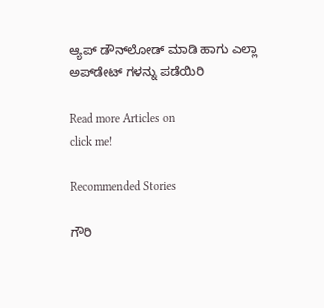ಆ್ಯಪ್ ಡೌನ್‌ಲೋಡ್ ಮಾಡಿ ಹಾಗು ಎಲ್ಲಾ ಅಪ್‌ಡೇಟ್ ಗಳನ್ನು ಪಡೆಯಿರಿ

Read more Articles on
click me!

Recommended Stories

ಗೌರಿ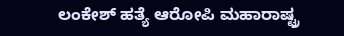ಲಂಕೇಶ್‌ ಹತ್ಯೆ ಆರೋಪಿ ಮಹಾರಾಷ್ಟ್ರ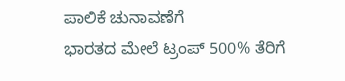ಪಾಲಿಕೆ ಚುನಾವಣೆಗೆ
ಭಾರತದ ಮೇಲೆ ಟ್ರಂಪ್‌ 500% ತೆರಿಗೆ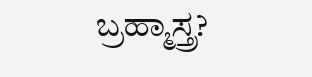ಬ್ರಹ್ಮಾಸ್ತ್ರ?